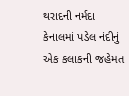થરાદની નર્મદા કેનાલમાં પડેલ નંદીનું એક કલાકની જહેમત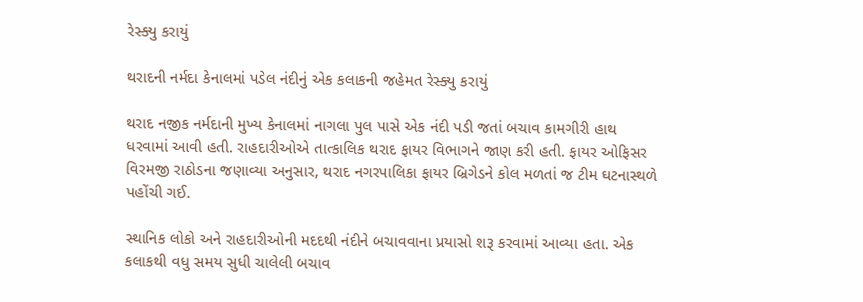રેસ્ક્યુ કરાયું

થરાદની નર્મદા કેનાલમાં પડેલ નંદીનું એક કલાકની જહેમત રેસ્ક્યુ કરાયું

થરાદ નજીક નર્મદાની મુખ્ય કેનાલમાં નાગલા પુલ પાસે એક નંદી પડી જતાં બચાવ કામગીરી હાથ ધરવામાં આવી હતી. રાહદારીઓએ તાત્કાલિક થરાદ ફાયર વિભાગને જાણ કરી હતી. ફાયર ઓફિસર વિરમજી રાઠોડના જણાવ્યા અનુસાર, થરાદ નગરપાલિકા ફાયર બ્રિગેડને કોલ મળતાં જ ટીમ ઘટનાસ્થળે પહોંચી ગઈ.

સ્થાનિક લોકો અને રાહદારીઓની મદદથી નંદીને બચાવવાના પ્રયાસો શરૂ કરવામાં આવ્યા હતા. એક કલાકથી વધુ સમય સુધી ચાલેલી બચાવ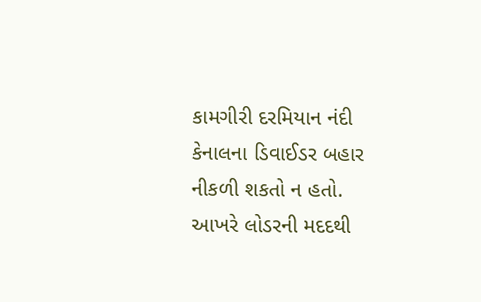કામગીરી દરમિયાન નંદી કેનાલના ડિવાઈડર બહાર નીકળી શકતો ન હતો. આખરે લોડરની મદદથી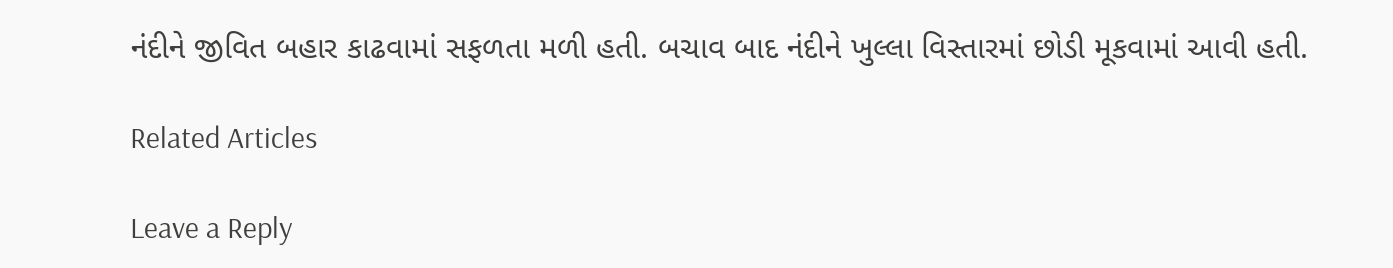નંદીને જીવિત બહાર કાઢવામાં સફળતા મળી હતી. બચાવ બાદ નંદીને ખુલ્લા વિસ્તારમાં છોડી મૂકવામાં આવી હતી.

Related Articles

Leave a Reply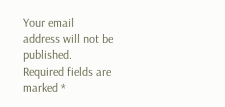Your email address will not be published. Required fields are marked *